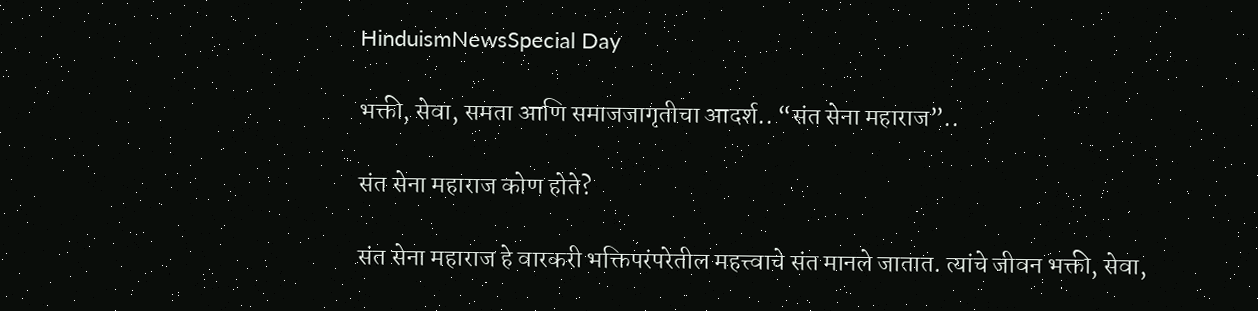HinduismNewsSpecial Day

भक्ती, सेवा, समता आणि समाजजागृतीचा आदर्श.. “संत सेना महाराज”..

संत सेना महाराज कोण होते?

संत सेना महाराज हे वारकरी भक्तिपरंपरेतील महत्त्वाचे संत मानले जातात. त्यांचे जीवन भक्ती, सेवा,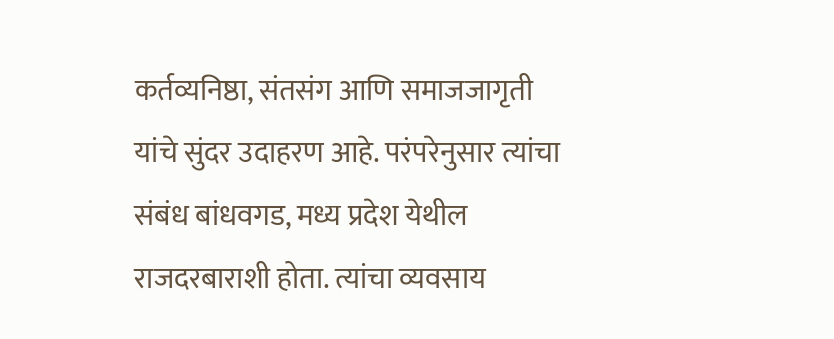कर्तव्यनिष्ठा, संतसंग आणि समाजजागृती यांचे सुंदर उदाहरण आहे. परंपरेनुसार त्यांचा संबंध बांधवगड, मध्य प्रदेश येथील राजदरबाराशी होता. त्यांचा व्यवसाय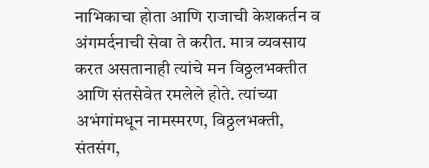नाभिकाचा होता आणि राजाची केशकर्तन व अंगमर्दनाची सेवा ते करीत. मात्र व्यवसाय करत असतानाही त्यांचे मन विठ्ठलभक्तीत आणि संतसेवेत रमलेले होते. त्यांच्या अभंगांमधून नामस्मरण, विठ्ठलभक्ती, संतसंग,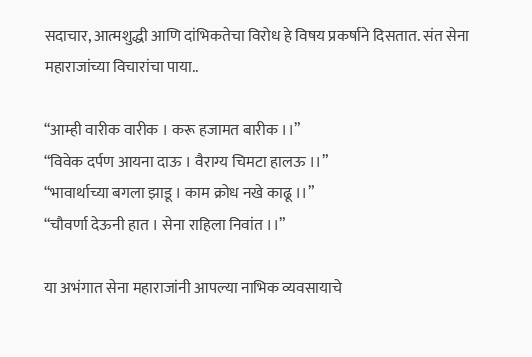सदाचार, आत्मशुद्धी आणि दांभिकतेचा विरोध हे विषय प्रकर्षाने दिसतात. संत सेना महाराजांच्या विचारांचा पाया..

“आम्ही वारीक वारीक । करू हजामत बारीक ।।”
“विवेक दर्पण आयना दाऊ । वैराग्य चिमटा हालऊ ।।”
“भावार्थाच्या बगला झाडू । काम क्रोध नखे काढू ।।”
“चौवर्णा देऊनी हात । सेना राहिला निवांत ।।”

या अभंगात सेना महाराजांनी आपल्या नाभिक व्यवसायाचे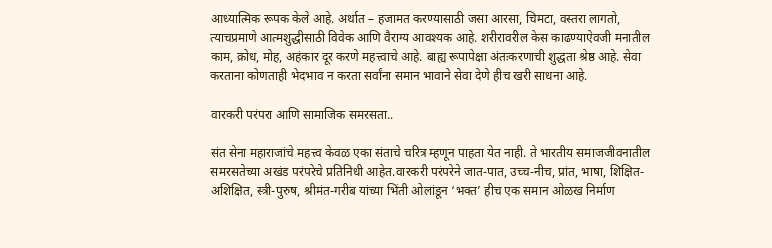आध्यात्मिक रूपक केले आहे. अर्थात – हजामत करण्यासाठी जसा आरसा, चिमटा, वस्तरा लागतो, त्याचप्रमाणे आत्मशुद्धीसाठी विवेक आणि वैराग्य आवश्यक आहे. शरीरावरील केस काढण्याऐवजी मनातील काम, क्रोध, मोह, अहंकार दूर करणे महत्त्वाचे आहे. बाह्य रूपापेक्षा अंतःकरणाची शुद्धता श्रेष्ठ आहे. सेवा करताना कोणताही भेदभाव न करता सर्वांना समान भावाने सेवा देणे हीच खरी साधना आहे.

वारकरी परंपरा आणि सामाजिक समरसता..

संत सेना महाराजांचे महत्त्व केवळ एका संताचे चरित्र म्हणून पाहता येत नाही. ते भारतीय समाजजीवनातील समरसतेच्या अखंड परंपरेचे प्रतिनिधी आहेत.वारकरी परंपरेने जात-पात, उच्च-नीच, प्रांत, भाषा, शिक्षित-अशिक्षित, स्त्री-पुरुष, श्रीमंत-गरीब यांच्या भिंती ओलांडून ‘भक्त’ हीच एक समान ओळख निर्माण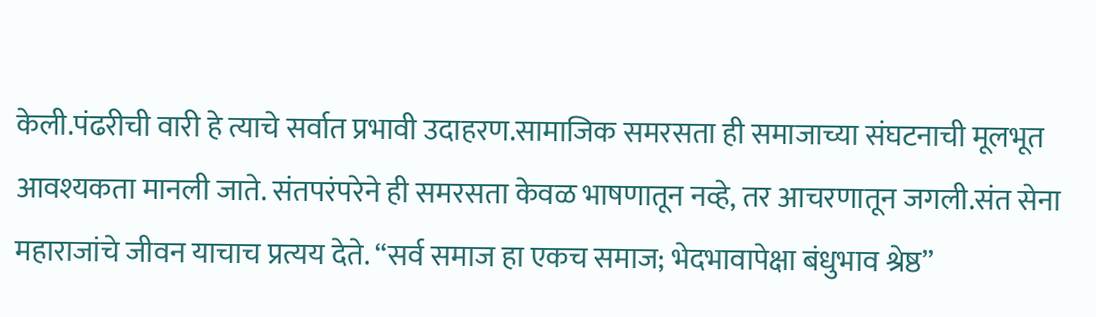केली.पंढरीची वारी हे त्याचे सर्वात प्रभावी उदाहरण.सामाजिक समरसता ही समाजाच्या संघटनाची मूलभूत आवश्यकता मानली जाते. संतपरंपरेने ही समरसता केवळ भाषणातून नव्हे, तर आचरणातून जगली.संत सेना महाराजांचे जीवन याचाच प्रत्यय देते. “सर्व समाज हा एकच समाज; भेदभावापेक्षा बंधुभाव श्रेष्ठ”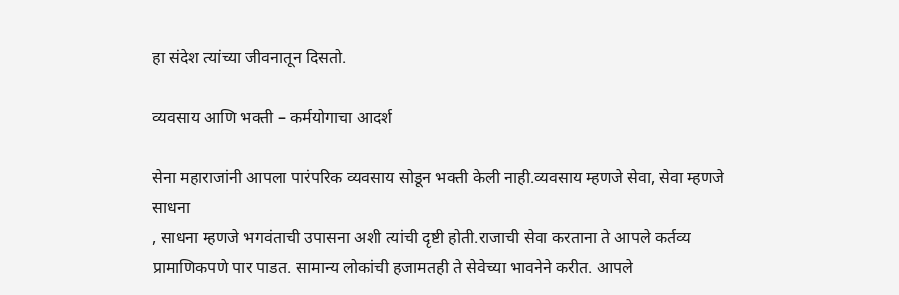हा संदेश त्यांच्या जीवनातून दिसतो.

व्यवसाय आणि भक्ती – कर्मयोगाचा आदर्श

सेना महाराजांनी आपला पारंपरिक व्यवसाय सोडून भक्ती केली नाही.व्यवसाय म्हणजे सेवा, सेवा म्हणजे साधना
, साधना म्हणजे भगवंताची उपासना अशी त्यांची दृष्टी होती.राजाची सेवा करताना ते आपले कर्तव्य प्रामाणिकपणे पार पाडत. सामान्य लोकांची हजामतही ते सेवेच्या भावनेने करीत. आपले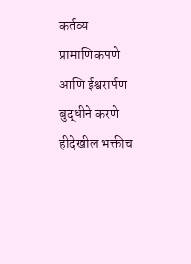कर्तव्य प्रामाणिकपणे आणि ईश्वरार्पण बुद्धीने करणे हीदेखील भक्तीच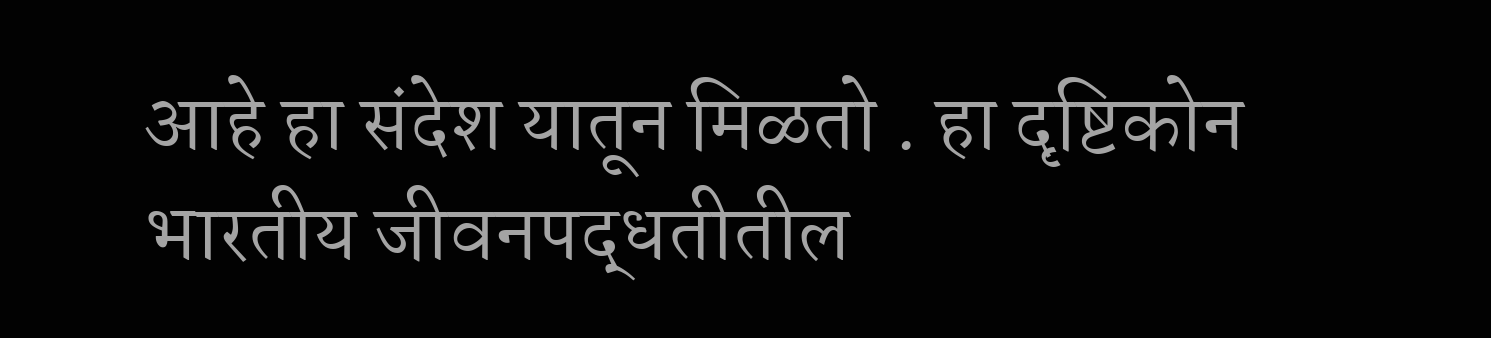आहे हा संदेश यातून मिळतो . हा दृष्टिकोन भारतीय जीवनपद्धतीतील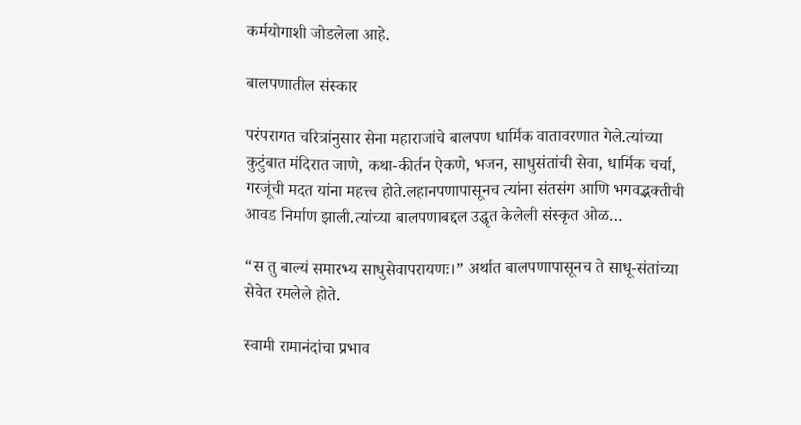कर्मयोगाशी जोडलेला आहे.

बालपणातील संस्कार

परंपरागत चरित्रांनुसार सेना महाराजांचे बालपण धार्मिक वातावरणात गेले.त्यांच्या कुटुंबात मंदिरात जाणे, कथा-कीर्तन ऐकणे, भजन, साधुसंतांची सेवा, धार्मिक चर्चा, गरजूंची मदत यांना महत्त्व होते.लहानपणापासूनच त्यांना संतसंग आणि भगवद्भक्तीची आवड निर्माण झाली.त्यांच्या बालपणाबद्दल उद्धृत केलेली संस्कृत ओळ…

“स तु बाल्यं समारभ्य साधुसेवापरायणः।” अर्थात बालपणापासूनच ते साधू-संतांच्या सेवेत रमलेले होते.

स्वामी रामानंदांचा प्रभाव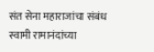संत सेना महाराजांचा संबंध स्वामी रामानंदांच्या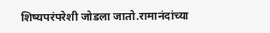शिष्यपरंपरेशी जोडला जातो.रामानंदांच्या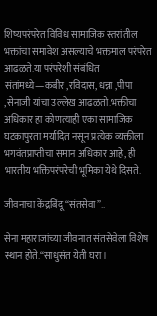शिष्यपरंपरेत विविध सामाजिक स्तरांतील भक्तांचा समावेश असल्याचे भक्तमाल परंपरेत आढळते.या परंपरेशी संबंधित संतांमध्ये—कबीर ,रविदास, धन्ना ,पीपा ,सेनाजी यांचा उल्लेख आढळतो.भक्तीचा अधिकार हा कोणत्याही एका सामाजिक घटकापुरता मर्यादित नसून प्रत्येक व्यक्तीला भगवंतप्राप्तीचा समान अधिकार आहे, ही भारतीय भक्तिपरंपरेची भूमिका येथे दिसते.

जीवनाचा केंद्रबिंदू “संतसेवा”..

सेना महाराजांच्या जीवनात संतसेवेला विशेष स्थान होते.“साधुसंत येती घरा ।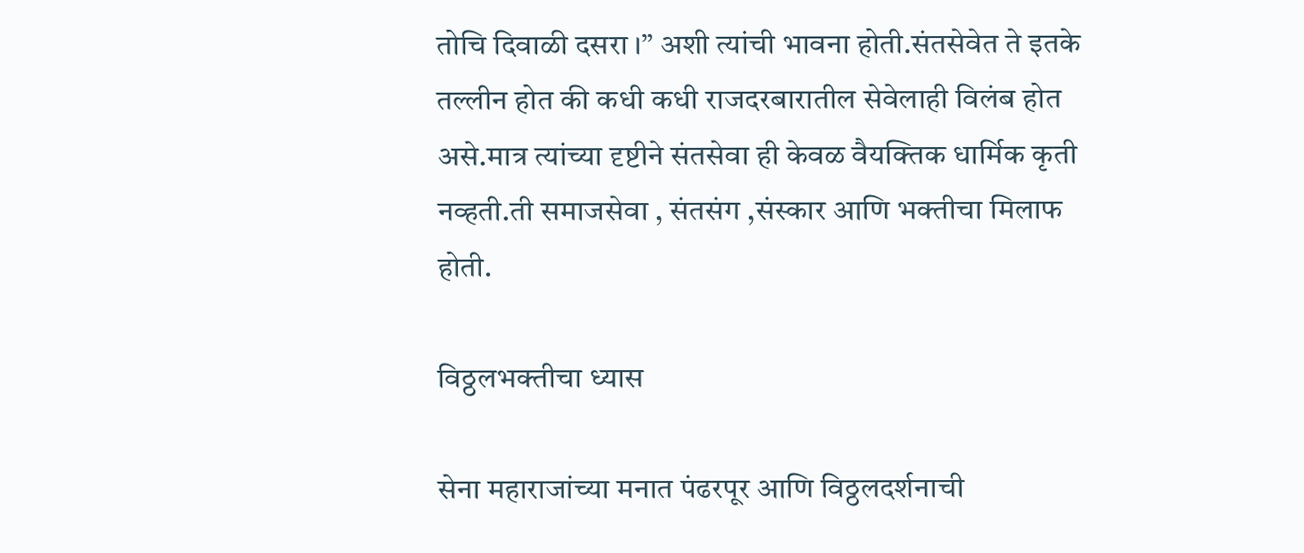तोचि दिवाळी दसरा ।” अशी त्यांची भावना होती.संतसेवेत ते इतके तल्लीन होत की कधी कधी राजदरबारातील सेवेलाही विलंब होत असे.मात्र त्यांच्या दृष्टीने संतसेवा ही केवळ वैयक्तिक धार्मिक कृती नव्हती.ती समाजसेवा , संतसंग ,संस्कार आणि भक्तीचा मिलाफ होती.

विठ्ठलभक्तीचा ध्यास

सेना महाराजांच्या मनात पंढरपूर आणि विठ्ठलदर्शनाची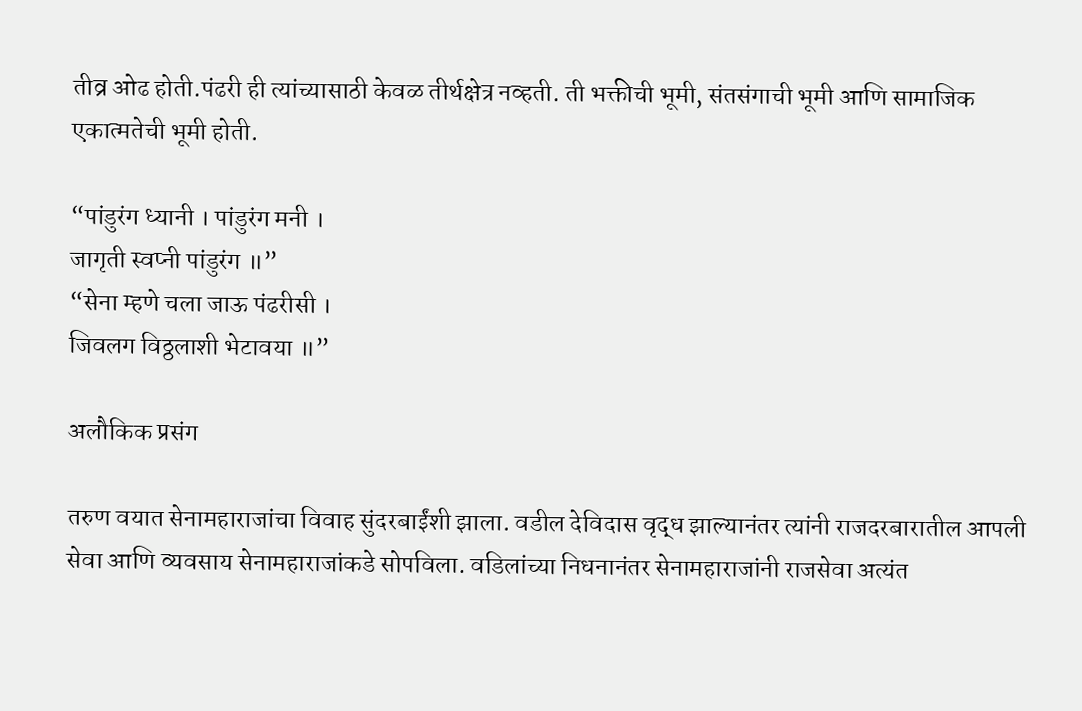तीव्र ओढ होती.पंढरी ही त्यांच्यासाठी केवळ तीर्थक्षेत्र नव्हती. ती भक्तीची भूमी, संतसंगाची भूमी आणि सामाजिक एकात्मतेची भूमी होती.

“पांडुरंग ध्यानी । पांडुरंग मनी ।
जागृती स्वप्नी पांडुरंग ॥”
“सेना म्हणे चला जाऊ पंढरीसी ।
जिवलग विठ्ठलाशी भेटावया ॥”

अलौकिक प्रसंग

तरुण वयात सेनामहाराजांचा विवाह सुंदरबाईंशी झाला. वडील देविदास वृद्ध झाल्यानंतर त्यांनी राजदरबारातील आपली सेवा आणि व्यवसाय सेनामहाराजांकडे सोपविला. वडिलांच्या निधनानंतर सेनामहाराजांनी राजसेवा अत्यंत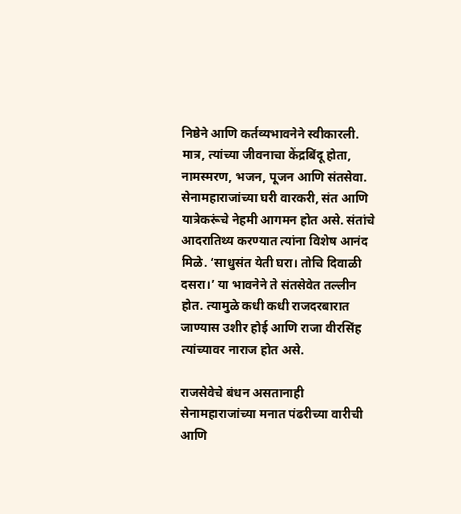निष्ठेने आणि कर्तव्यभावनेने स्वीकारली. मात्र, त्यांच्या जीवनाचा केंद्रबिंदू होता, नामस्मरण, भजन, पूजन आणि संतसेवा. सेनामहाराजांच्या घरी वारकरी, संत आणि यात्रेकरूंचे नेहमी आगमन होत असे. संतांचे आदरातिथ्य करण्यात त्यांना विशेष आनंद मिळे. ‘साधुसंत येती घरा। तोचि दिवाळी दसरा।’ या भावनेने ते संतसेवेत तल्लीन होत. त्यामुळे कधी कधी राजदरबारात जाण्यास उशीर होई आणि राजा वीरसिंह त्यांच्यावर नाराज होत असे.

राजसेवेचे बंधन असतानाही सेनामहाराजांच्या मनात पंढरीच्या वारीची आणि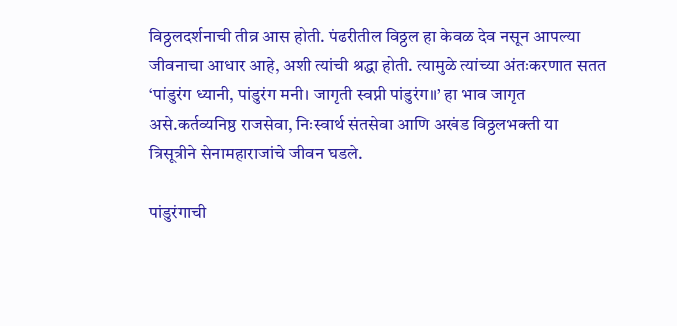विठ्ठलदर्शनाची तीव्र आस होती. पंढरीतील विठ्ठल हा केवळ देव नसून आपल्या जीवनाचा आधार आहे, अशी त्यांची श्रद्धा होती. त्यामुळे त्यांच्या अंतःकरणात सतत ‘पांडुरंग ध्यानी, पांडुरंग मनी। जागृती स्वप्नी पांडुरंग॥’ हा भाव जागृत असे.कर्तव्यनिष्ठ राजसेवा, निःस्वार्थ संतसेवा आणि अखंड विठ्ठलभक्ती या त्रिसूत्रीने सेनामहाराजांचे जीवन घडले.

पांडुरंगाची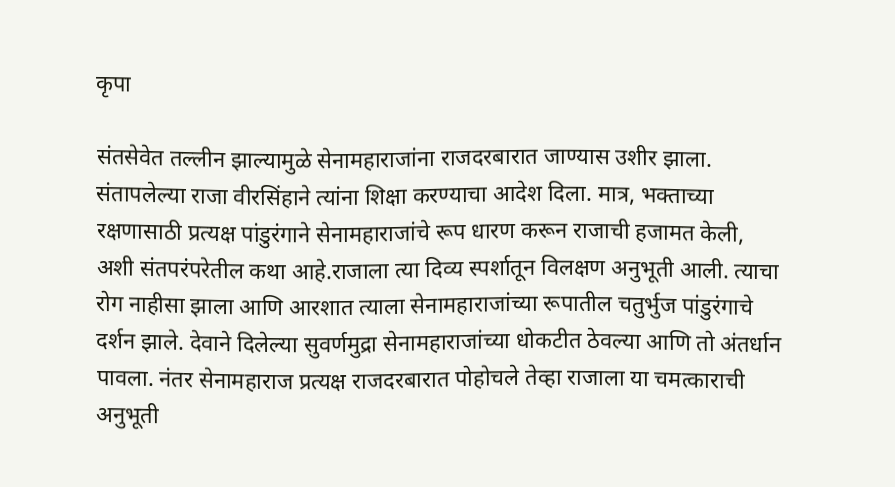कृपा

संतसेवेत तल्लीन झाल्यामुळे सेनामहाराजांना राजदरबारात जाण्यास उशीर झाला. संतापलेल्या राजा वीरसिंहाने त्यांना शिक्षा करण्याचा आदेश दिला. मात्र, भक्ताच्या रक्षणासाठी प्रत्यक्ष पांडुरंगाने सेनामहाराजांचे रूप धारण करून राजाची हजामत केली, अशी संतपरंपरेतील कथा आहे.राजाला त्या दिव्य स्पर्शातून विलक्षण अनुभूती आली. त्याचा रोग नाहीसा झाला आणि आरशात त्याला सेनामहाराजांच्या रूपातील चतुर्भुज पांडुरंगाचे दर्शन झाले. देवाने दिलेल्या सुवर्णमुद्रा सेनामहाराजांच्या धोकटीत ठेवल्या आणि तो अंतर्धान पावला. नंतर सेनामहाराज प्रत्यक्ष राजदरबारात पोहोचले तेव्हा राजाला या चमत्काराची अनुभूती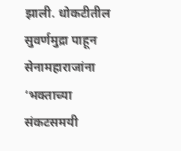झाली. धोकटीतील सुवर्णमुद्रा पाहून सेनामहाराजांना ‘भक्ताच्या संकटसमयी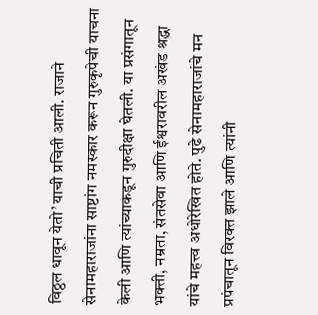विठ्ठल धावून येतो’ याची प्रचिती आली. राजाने सेनामहाराजांना साष्टांग नमस्कार करून गुरुकृपेची याचना केली आणि त्यांच्याकडून गुरुदीक्षा घेतली. या प्रसंगातून भक्ती, नम्रता, संतसेवा आणि ईश्वरावरील अखंड श्रद्धा यांचे महत्त्व अधोरेखित होते. पुढे सेनामहाराजांचे मन प्रपंचातून विरक्त झाले आणि त्यांनी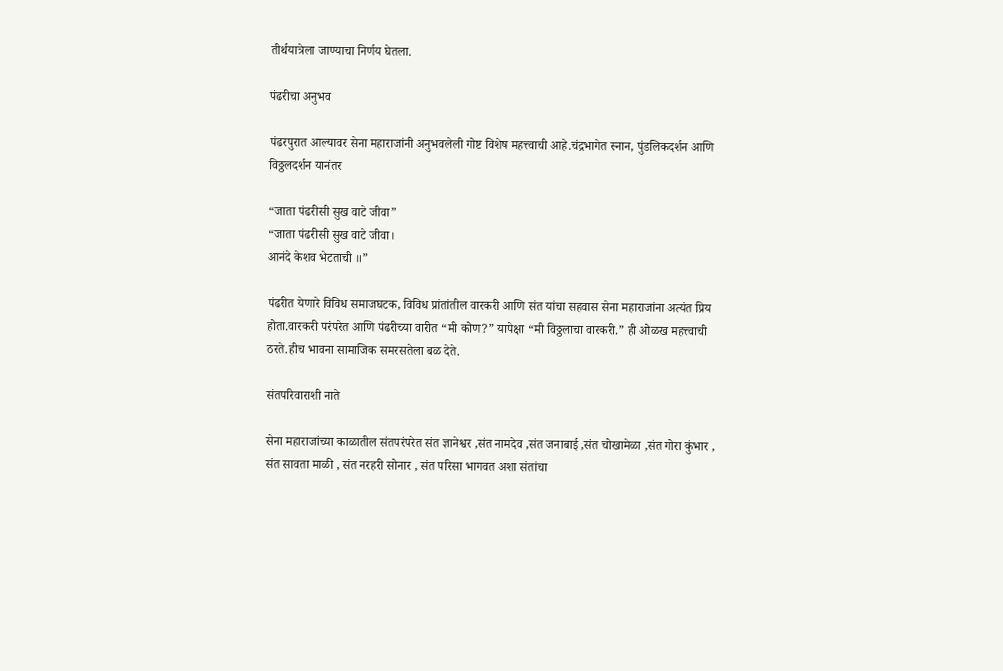तीर्थयात्रेला जाण्याचा निर्णय घेतला.

पंढरीचा अनुभव

पंढरपुरात आल्यावर सेना महाराजांनी अनुभवलेली गोष्ट विशेष महत्त्वाची आहे.चंद्रभागेत स्नान, पुंडलिकदर्शन आणि विठ्ठलदर्शन यानंतर

“जाता पंढरीसी सुख वाटे जीवा”
“जाता पंढरीसी सुख वाटे जीवा।
आनंदे केशव भेटताची ॥”

पंढरीत येणारे विविध समाजघटक, विविध प्रांतांतील वारकरी आणि संत यांचा सहवास सेना महाराजांना अत्यंत प्रिय होता.वारकरी परंपरेत आणि पंढरीच्या वारीत “मी कोण?” यापेक्षा “मी विठ्ठलाचा वारकरी.” ही ओळख महत्त्वाची ठरते.हीच भावना सामाजिक समरसतेला बळ देते.

संतपरिवाराशी नाते

सेना महाराजांच्या काळातील संतपरंपरेत संत ज्ञानेश्वर ,संत नामदेव ,संत जनाबाई ,संत चोखामेळा ,संत गोरा कुंभार , संत सावता माळी , संत नरहरी सोनार , संत परिसा भागवत अशा संतांचा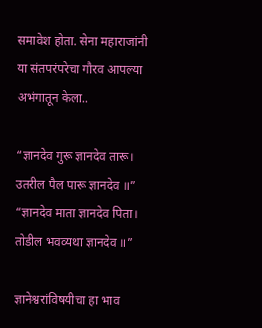समावेश होता. सेना महाराजांनी या संतपरंपरेचा गौरव आपल्या अभंगातून केला..

“ज्ञानदेव गुरू ज्ञानदेव तारू।
उतरील पैल पारू ज्ञानदेव ॥”
“ज्ञानदेव माता ज्ञानदेव पिता।
तोडील भवव्यथा ज्ञानदेव ॥”

ज्ञानेश्वरांविषयीचा हा भाव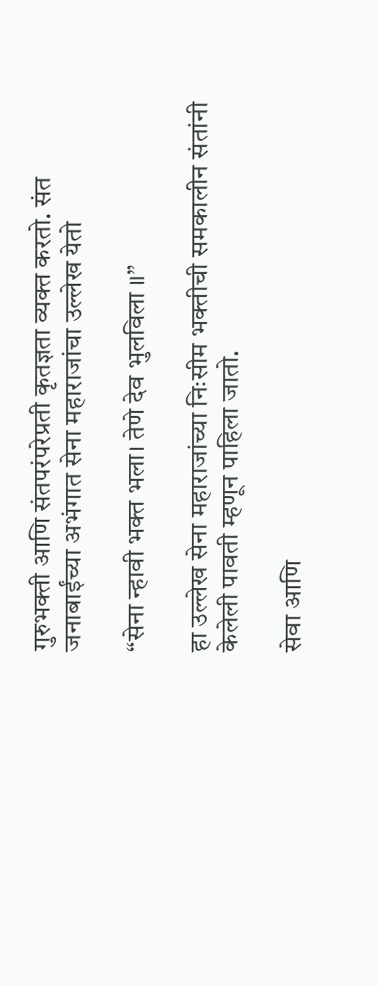गुरुभक्ती आणि संतपरंपरेप्रती कृतज्ञता व्यक्त करतो. संत जनाबाईंच्या अभंगात सेना महाराजांचा उल्लेख येतो

“सेना न्हावी भक्त भला। तेणे देव भुलविला ॥”

हा उल्लेख सेना महाराजांच्या निःसीम भक्तीची समकालीन संतांनी केलेली पावती म्हणून पाहिला जातो.

सेवा आणि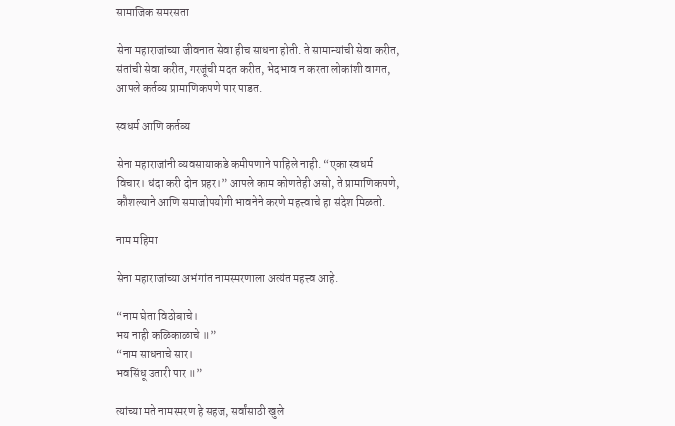सामाजिक समरसता

सेना महाराजांच्या जीवनात सेवा हीच साधना होती. ते सामान्यांची सेवा करीत, संतांची सेवा करीत, गरजूंची मदत करीत, भेदभाव न करता लोकांशी वागत, आपले कर्तव्य प्रामाणिकपणे पार पाडत.

स्वधर्म आणि कर्तव्य

सेना महाराजांनी व्यवसायाकडे कमीपणाने पाहिले नाही. “एका स्वधर्म विचार। धंदा करी दोन प्रहर।” आपले काम कोणतेही असो, ते प्रामाणिकपणे, कौशल्याने आणि समाजोपयोगी भावनेने करणे महत्त्वाचे हा संदेश मिळतो.

नाम महिमा

सेना महाराजांच्या अभंगांत नामस्मरणाला अत्यंत महत्त्व आहे.

“नाम घेता विठोबाचे।
भय नाही कळिकाळाचे ॥”
“नाम साधनाचे सार।
भवसिंधू उतारी पार ॥”

त्यांच्या मते नामस्मरण हे सहज, सर्वांसाठी खुले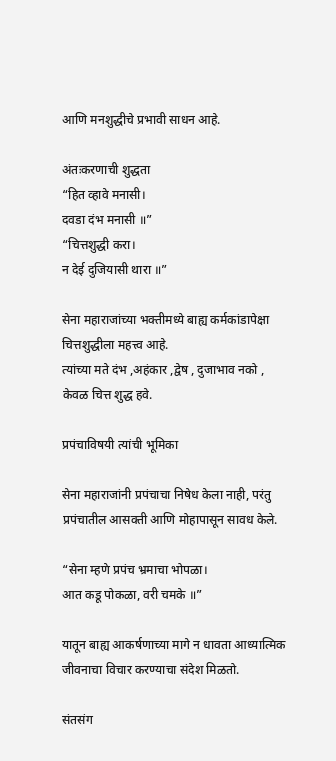आणि मनशुद्धीचे प्रभावी साधन आहे.

अंतःकरणाची शुद्धता
“हित व्हावे मनासी।
दवडा दंभ मनासी ॥”
“चित्तशुद्धी करा।
न देई दुजियासी थारा ॥”

सेना महाराजांच्या भक्तीमध्ये बाह्य कर्मकांडापेक्षा चित्तशुद्धीला महत्त्व आहे.
त्यांच्या मते दंभ ,अहंकार ,द्वेष , दुजाभाव नको , केवळ चित्त शुद्ध हवे.

प्रपंचाविषयी त्यांची भूमिका

सेना महाराजांनी प्रपंचाचा निषेध केला नाही, परंतु प्रपंचातील आसक्ती आणि मोहापासून सावध केले.

“सेना म्हणे प्रपंच भ्रमाचा भोपळा।
आत कडू पोकळा, वरी चमके ॥”

यातून बाह्य आकर्षणाच्या मागे न धावता आध्यात्मिक जीवनाचा विचार करण्याचा संदेश मिळतो.

संतसंग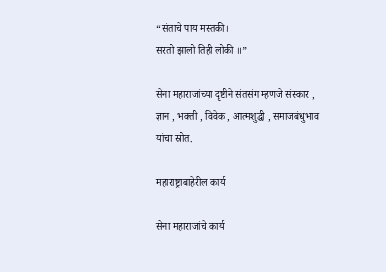“संताचे पाय मस्तकी।
सरतो झालो तिही लोकी ॥”

सेना महाराजांच्या दृष्टीने संतसंग म्हणजे संस्कार , ज्ञान , भक्ती , विवेक , आत्मशुद्धी , समाजबंधुभाव यांचा स्रोत.

महाराष्ट्राबाहेरील कार्य

सेना महाराजांचे कार्य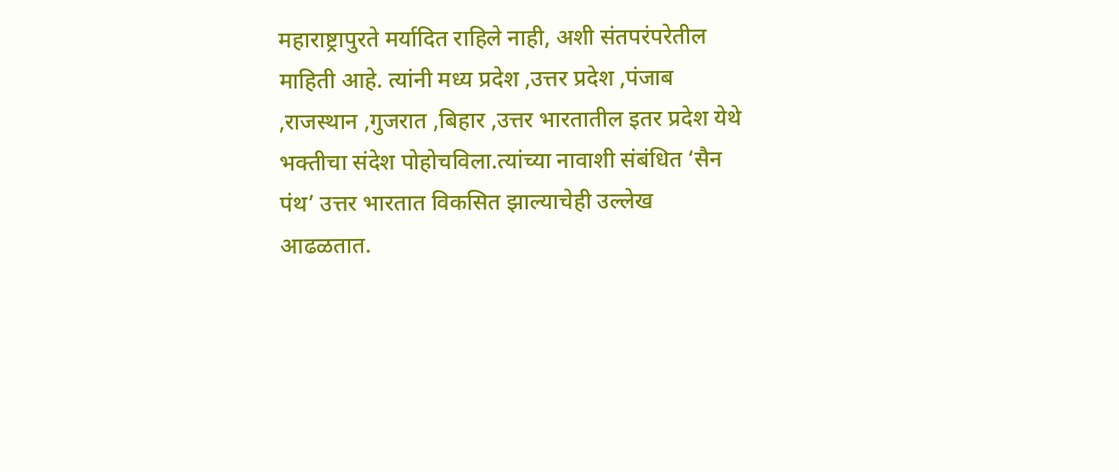महाराष्ट्रापुरते मर्यादित राहिले नाही, अशी संतपरंपरेतील माहिती आहे. त्यांनी मध्य प्रदेश ,उत्तर प्रदेश ,पंजाब ,राजस्थान ,गुजरात ,बिहार ,उत्तर भारतातील इतर प्रदेश येथे भक्तीचा संदेश पोहोचविला.त्यांच्या नावाशी संबंधित ‘सैन पंथ’ उत्तर भारतात विकसित झाल्याचेही उल्लेख आढळतात.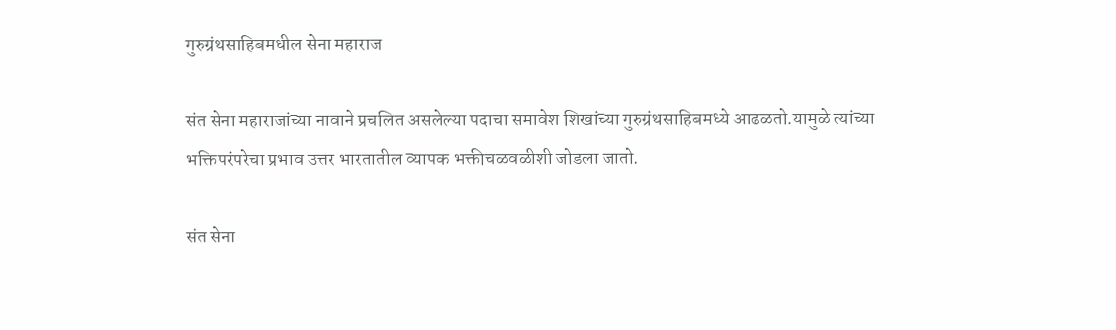गुरुग्रंथसाहिबमधील सेना महाराज

संत सेना महाराजांच्या नावाने प्रचलित असलेल्या पदाचा समावेश शिखांच्या गुरुग्रंथसाहिबमध्ये आढळतो.यामुळे त्यांच्या भक्तिपरंपरेचा प्रभाव उत्तर भारतातील व्यापक भक्तीचळवळीशी जोडला जातो.

संत सेना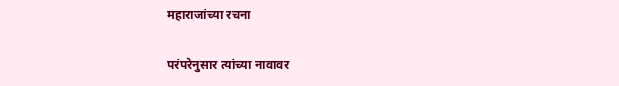महाराजांच्या रचना

परंपरेनुसार त्यांच्या नावावर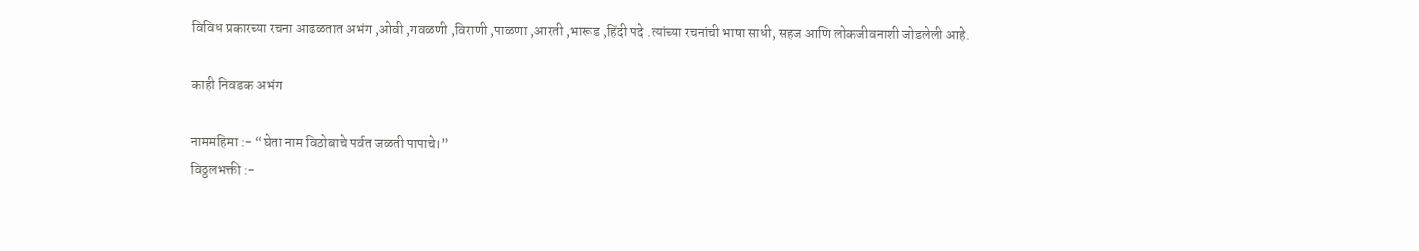विविध प्रकारच्या रचना आढळतात अभंग ,ओवी ,गवळणी ,विराणी ,पाळणा ,आरती ,भारूड ,हिंदी पदे .त्यांच्या रचनांची भाषा साधी, सहज आणि लोकजीवनाशी जोडलेली आहे.

काही निवडक अभंग

नाममहिमा :- “घेता नाम विठोबाचे पर्वत जळती पापाचे।”
विठ्ठलभक्ती :-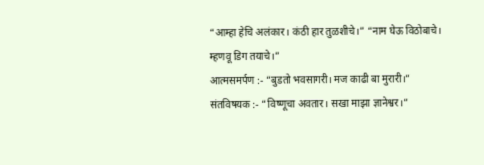“आम्हा हेचि अलंकार। कंठी हार तुळशीचे।” “नाम घेऊ विठोबाचे। म्हणवू डिग तयाचे।”
आत्मसमर्पण :- “बुडतो भवसागरी। मज काढी बा मुरारी।”
संतविषयक :- “विष्णूचा अवतार। सखा माझा ज्ञानेश्वर।”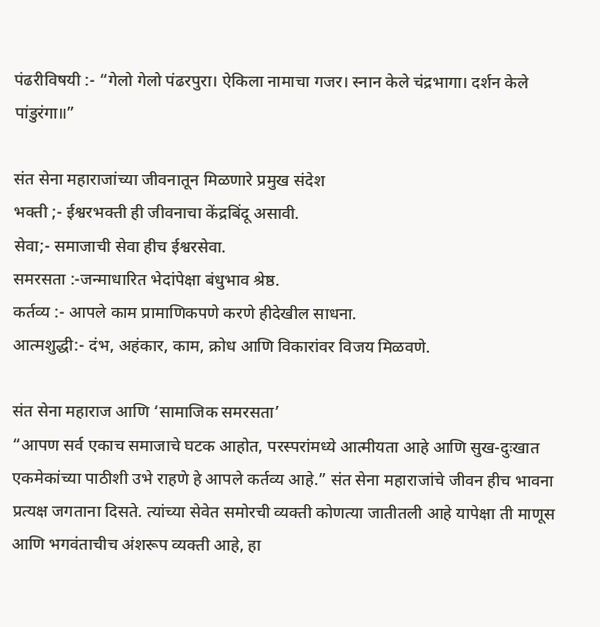पंढरीविषयी :- “गेलो गेलो पंढरपुरा। ऐकिला नामाचा गजर। स्नान केले चंद्रभागा। दर्शन केले पांडुरंगा॥”

संत सेना महाराजांच्या जीवनातून मिळणारे प्रमुख संदेश
भक्ती ;- ईश्वरभक्ती ही जीवनाचा केंद्रबिंदू असावी.
सेवा;- समाजाची सेवा हीच ईश्वरसेवा.
समरसता :-जन्माधारित भेदांपेक्षा बंधुभाव श्रेष्ठ.
कर्तव्य :- आपले काम प्रामाणिकपणे करणे हीदेखील साधना.
आत्मशुद्धी:- दंभ, अहंकार, काम, क्रोध आणि विकारांवर विजय मिळवणे.

संत सेना महाराज आणि ‘सामाजिक समरसता’
“आपण सर्व एकाच समाजाचे घटक आहोत, परस्परांमध्ये आत्मीयता आहे आणि सुख-दुःखात एकमेकांच्या पाठीशी उभे राहणे हे आपले कर्तव्य आहे.” संत सेना महाराजांचे जीवन हीच भावना प्रत्यक्ष जगताना दिसते. त्यांच्या सेवेत समोरची व्यक्ती कोणत्या जातीतली आहे यापेक्षा ती माणूस आणि भगवंताचीच अंशरूप व्यक्ती आहे, हा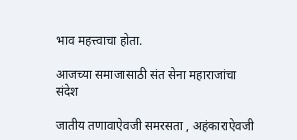भाव महत्त्वाचा होता.

आजच्या समाजासाठी संत सेना महाराजांचा संदेश

जातीय तणावाऐवजी समरसता , अहंकाराऐवजी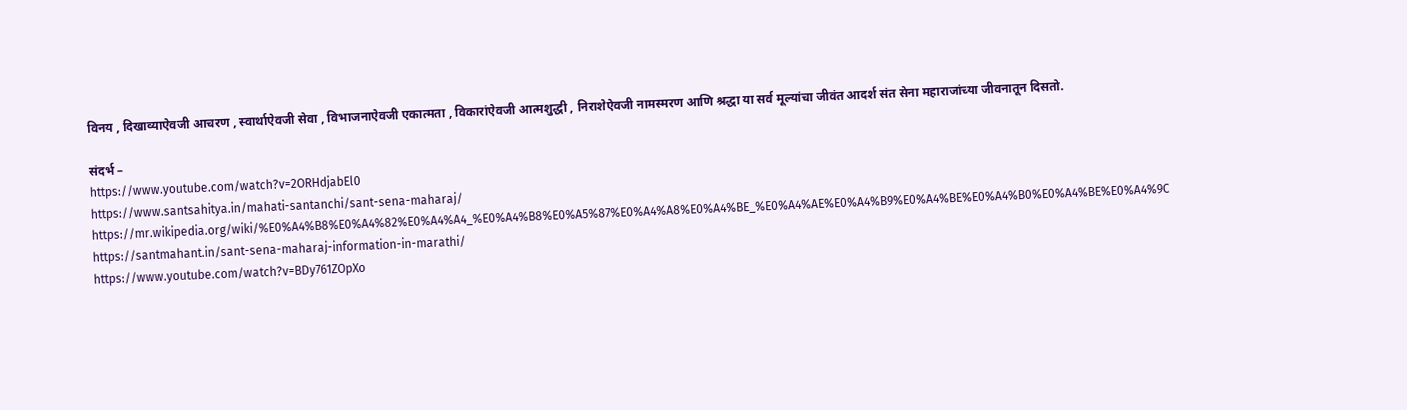विनय , दिखाव्याऐवजी आचरण , स्वार्थाऐवजी सेवा , विभाजनाऐवजी एकात्मता , विकारांऐवजी आत्मशुद्धी , निराशेऐवजी नामस्मरण आणि श्रद्धा या सर्व मूल्यांचा जीवंत आदर्श संत सेना महाराजांच्या जीवनातून दिसतो.

संदर्भ –
https://www.youtube.com/watch?v=2ORHdjabEl0
https://www.santsahitya.in/mahati-santanchi/sant-sena-maharaj/
https://mr.wikipedia.org/wiki/%E0%A4%B8%E0%A4%82%E0%A4%A4_%E0%A4%B8%E0%A5%87%E0%A4%A8%E0%A4%BE_%E0%A4%AE%E0%A4%B9%E0%A4%BE%E0%A4%B0%E0%A4%BE%E0%A4%9C
https://santmahant.in/sant-sena-maharaj-information-in-marathi/
https://www.youtube.com/watch?v=BDy761ZOpXo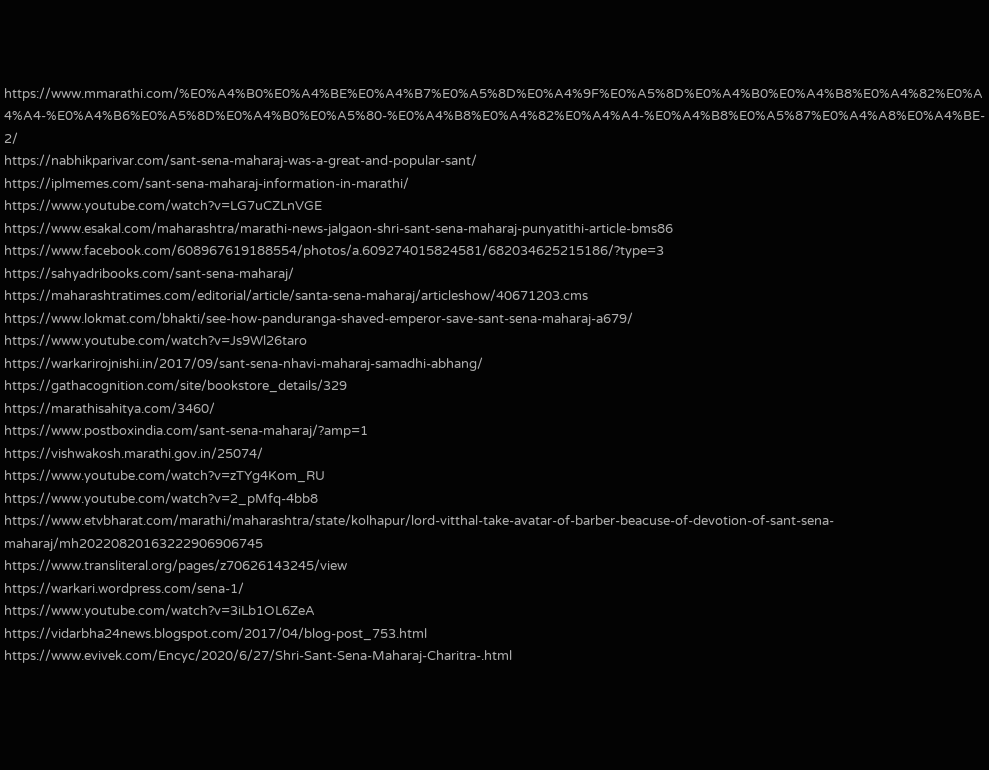https://www.mmarathi.com/%E0%A4%B0%E0%A4%BE%E0%A4%B7%E0%A5%8D%E0%A4%9F%E0%A5%8D%E0%A4%B0%E0%A4%B8%E0%A4%82%E0%A4%A4-%E0%A4%B6%E0%A5%8D%E0%A4%B0%E0%A5%80-%E0%A4%B8%E0%A4%82%E0%A4%A4-%E0%A4%B8%E0%A5%87%E0%A4%A8%E0%A4%BE-2/
https://nabhikparivar.com/sant-sena-maharaj-was-a-great-and-popular-sant/
https://iplmemes.com/sant-sena-maharaj-information-in-marathi/
https://www.youtube.com/watch?v=LG7uCZLnVGE
https://www.esakal.com/maharashtra/marathi-news-jalgaon-shri-sant-sena-maharaj-punyatithi-article-bms86
https://www.facebook.com/608967619188554/photos/a.609274015824581/682034625215186/?type=3
https://sahyadribooks.com/sant-sena-maharaj/
https://maharashtratimes.com/editorial/article/santa-sena-maharaj/articleshow/40671203.cms
https://www.lokmat.com/bhakti/see-how-panduranga-shaved-emperor-save-sant-sena-maharaj-a679/
https://www.youtube.com/watch?v=Js9Wl26taro
https://warkarirojnishi.in/2017/09/sant-sena-nhavi-maharaj-samadhi-abhang/
https://gathacognition.com/site/bookstore_details/329
https://marathisahitya.com/3460/
https://www.postboxindia.com/sant-sena-maharaj/?amp=1
https://vishwakosh.marathi.gov.in/25074/
https://www.youtube.com/watch?v=zTYg4Kom_RU
https://www.youtube.com/watch?v=2_pMfq-4bb8
https://www.etvbharat.com/marathi/maharashtra/state/kolhapur/lord-vitthal-take-avatar-of-barber-beacuse-of-devotion-of-sant-sena-maharaj/mh20220820163222906906745
https://www.transliteral.org/pages/z70626143245/view
https://warkari.wordpress.com/sena-1/
https://www.youtube.com/watch?v=3iLb1OL6ZeA
https://vidarbha24news.blogspot.com/2017/04/blog-post_753.html
https://www.evivek.com/Encyc/2020/6/27/Shri-Sant-Sena-Maharaj-Charitra-.html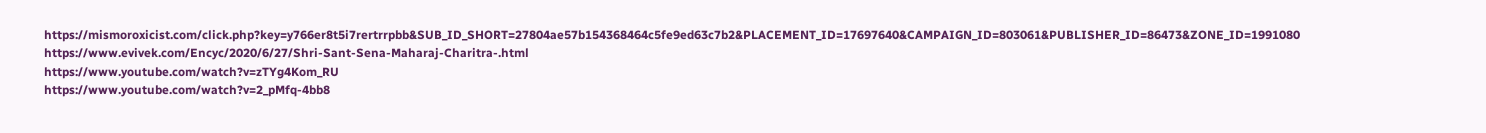https://mismoroxicist.com/click.php?key=y766er8t5i7rertrrpbb&SUB_ID_SHORT=27804ae57b154368464c5fe9ed63c7b2&PLACEMENT_ID=17697640&CAMPAIGN_ID=803061&PUBLISHER_ID=86473&ZONE_ID=1991080
https://www.evivek.com/Encyc/2020/6/27/Shri-Sant-Sena-Maharaj-Charitra-.html
https://www.youtube.com/watch?v=zTYg4Kom_RU
https://www.youtube.com/watch?v=2_pMfq-4bb8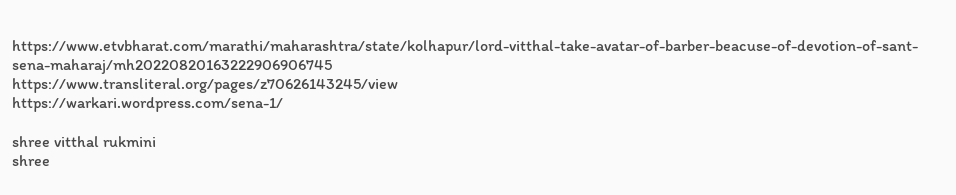https://www.etvbharat.com/marathi/maharashtra/state/kolhapur/lord-vitthal-take-avatar-of-barber-beacuse-of-devotion-of-sant-sena-maharaj/mh20220820163222906906745
https://www.transliteral.org/pages/z70626143245/view
https://warkari.wordpress.com/sena-1/

shree vitthal rukmini
shree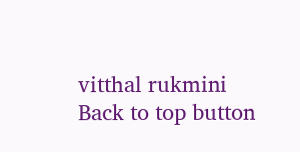vitthal rukmini
Back to top button